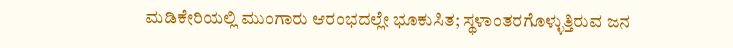ಮಡಿಕೇರಿಯಲ್ಲಿ ಮುಂಗಾರು ಆರಂಭದಲ್ಲೇ ಭೂಕುಸಿತ; ಸ್ಥಳಾಂತರಗೊಳ್ಳುತ್ತಿರುವ ಜನ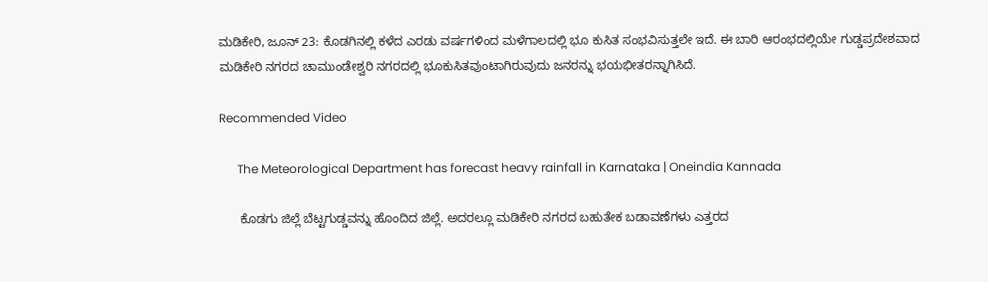ಮಡಿಕೇರಿ, ಜೂನ್ 23: ಕೊಡಗಿನಲ್ಲಿ ಕಳೆದ ಎರಡು ವರ್ಷಗಳಿಂದ ಮಳೆಗಾಲದಲ್ಲಿ ಭೂ ಕುಸಿತ ಸಂಭವಿಸುತ್ತಲೇ ಇದೆ. ಈ ಬಾರಿ ಆರಂಭದಲ್ಲಿಯೇ ಗುಡ್ಡಪ್ರದೇಶವಾದ ಮಡಿಕೇರಿ ನಗರದ ಚಾಮುಂಡೇಶ್ವರಿ ನಗರದಲ್ಲಿ ಭೂಕುಸಿತವುಂಟಾಗಿರುವುದು ಜನರನ್ನು ಭಯಭೀತರನ್ನಾಗಿಸಿದೆ.

Recommended Video

      The Meteorological Department has forecast heavy rainfall in Karnataka | Oneindia Kannada

      ಕೊಡಗು ಜಿಲ್ಲೆ ಬೆಟ್ಟಗುಡ್ಡವನ್ನು ಹೊಂದಿದ ಜಿಲ್ಲೆ. ಅದರಲ್ಲೂ ಮಡಿಕೇರಿ ನಗರದ ಬಹುತೇಕ ಬಡಾವಣೆಗಳು ಎತ್ತರದ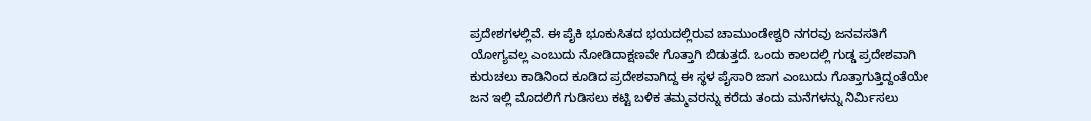ಪ್ರದೇಶಗಳಲ್ಲಿವೆ. ಈ ಪೈಕಿ ಭೂಕುಸಿತದ ಭಯದಲ್ಲಿರುವ ಚಾಮುಂಡೇಶ್ವರಿ ನಗರವು ಜನವಸತಿಗೆ ಯೋಗ್ಯವಲ್ಲ ಎಂಬುದು ನೋಡಿದಾಕ್ಷಣವೇ ಗೊತ್ತಾಗಿ ಬಿಡುತ್ತದೆ. ಒಂದು ಕಾಲದಲ್ಲಿ ಗುಡ್ಡ ಪ್ರದೇಶವಾಗಿ ಕುರುಚಲು ಕಾಡಿನಿಂದ ಕೂಡಿದ ಪ್ರದೇಶವಾಗಿದ್ದ ಈ ಸ್ಥಳ ಪೈಸಾರಿ ಜಾಗ ಎಂಬುದು ಗೊತ್ತಾಗುತ್ತಿದ್ದಂತೆಯೇ ಜನ ಇಲ್ಲಿ ಮೊದಲಿಗೆ ಗುಡಿಸಲು ಕಟ್ಟಿ ಬಳಿಕ ತಮ್ಮವರನ್ನು ಕರೆದು ತಂದು ಮನೆಗಳನ್ನು ನಿರ್ಮಿಸಲು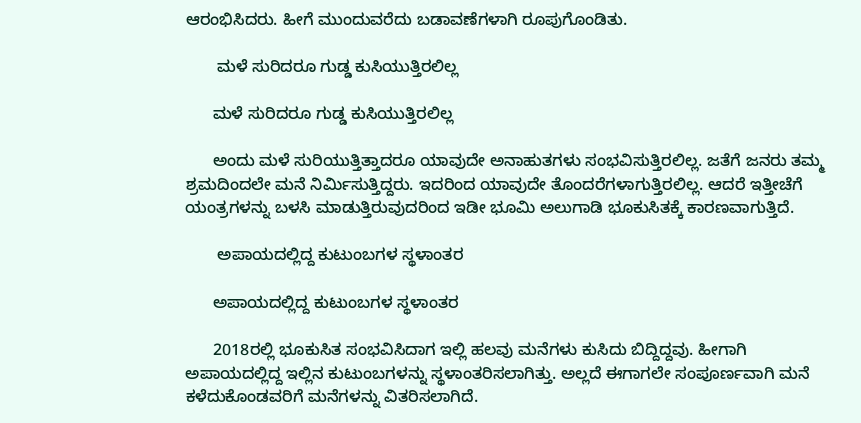ಆರಂಭಿಸಿದರು. ಹೀಗೆ ಮುಂದುವರೆದು ಬಡಾವಣೆಗಳಾಗಿ ರೂಪುಗೊಂಡಿತು.

       ಮಳೆ ಸುರಿದರೂ ಗುಡ್ಡ ಕುಸಿಯುತ್ತಿರಲಿಲ್ಲ

      ಮಳೆ ಸುರಿದರೂ ಗುಡ್ಡ ಕುಸಿಯುತ್ತಿರಲಿಲ್ಲ

      ಅಂದು ಮಳೆ ಸುರಿಯುತ್ತಿತ್ತಾದರೂ ಯಾವುದೇ ಅನಾಹುತಗಳು ಸಂಭವಿಸುತ್ತಿರಲಿಲ್ಲ. ಜತೆಗೆ ಜನರು ತಮ್ಮ ಶ್ರಮದಿಂದಲೇ ಮನೆ ನಿರ್ಮಿಸುತ್ತಿದ್ದರು. ಇದರಿಂದ ಯಾವುದೇ ತೊಂದರೆಗಳಾಗುತ್ತಿರಲಿಲ್ಲ. ಆದರೆ ಇತ್ತೀಚೆಗೆ ಯಂತ್ರಗಳನ್ನು ಬಳಸಿ ಮಾಡುತ್ತಿರುವುದರಿಂದ ಇಡೀ ಭೂಮಿ ಅಲುಗಾಡಿ ಭೂಕುಸಿತಕ್ಕೆ ಕಾರಣವಾಗುತ್ತಿದೆ.

       ಅಪಾಯದಲ್ಲಿದ್ದ ಕುಟುಂಬಗಳ ಸ್ಥಳಾಂತರ

      ಅಪಾಯದಲ್ಲಿದ್ದ ಕುಟುಂಬಗಳ ಸ್ಥಳಾಂತರ

      2018ರಲ್ಲಿ ಭೂಕುಸಿತ ಸಂಭವಿಸಿದಾಗ ಇಲ್ಲಿ ಹಲವು ಮನೆಗಳು ಕುಸಿದು ಬಿದ್ದಿದ್ದವು. ಹೀಗಾಗಿ ಅಪಾಯದಲ್ಲಿದ್ದ ಇಲ್ಲಿನ ಕುಟುಂಬಗಳನ್ನು ಸ್ಥಳಾಂತರಿಸಲಾಗಿತ್ತು. ಅಲ್ಲದೆ ಈಗಾಗಲೇ ಸಂಪೂರ್ಣವಾಗಿ ಮನೆ ಕಳೆದುಕೊಂಡವರಿಗೆ ಮನೆಗಳನ್ನು ವಿತರಿಸಲಾಗಿದೆ.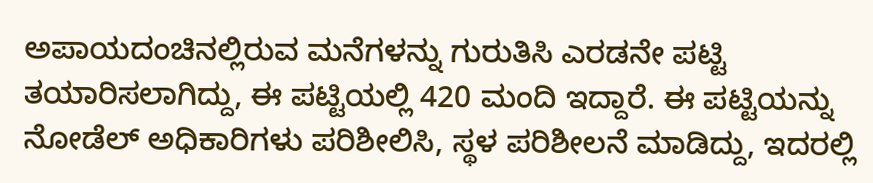ಅಪಾಯದಂಚಿನಲ್ಲಿರುವ ಮನೆಗಳನ್ನು ಗುರುತಿಸಿ ಎರಡನೇ ಪಟ್ಟಿ ತಯಾರಿಸಲಾಗಿದ್ದು, ಈ ಪಟ್ಟಿಯಲ್ಲಿ 420 ಮಂದಿ ಇದ್ದಾರೆ. ಈ ಪಟ್ಟಿಯನ್ನು ನೋಡೆಲ್ ಅಧಿಕಾರಿಗಳು ಪರಿಶೀಲಿಸಿ, ಸ್ಥಳ ಪರಿಶೀಲನೆ ಮಾಡಿದ್ದು, ಇದರಲ್ಲಿ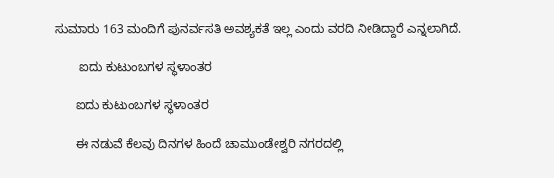ಸುಮಾರು 163 ಮಂದಿಗೆ ಪುನರ್ವಸತಿ ಅವಶ್ಯಕತೆ ಇಲ್ಲ ಎಂದು ವರದಿ ನೀಡಿದ್ದಾರೆ ಎನ್ನಲಾಗಿದೆ.

       ಐದು ಕುಟುಂಬಗಳ ಸ್ಥಳಾಂತರ

      ಐದು ಕುಟುಂಬಗಳ ಸ್ಥಳಾಂತರ

      ಈ ನಡುವೆ ಕೆಲವು ದಿನಗಳ ಹಿಂದೆ ಚಾಮುಂಡೇಶ್ವರಿ ನಗರದಲ್ಲಿ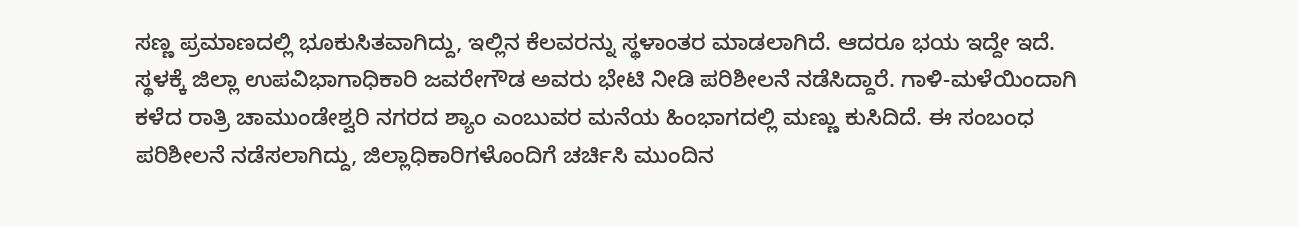ಸಣ್ಣ ಪ್ರಮಾಣದಲ್ಲಿ ಭೂಕುಸಿತವಾಗಿದ್ದು, ಇಲ್ಲಿನ ಕೆಲವರನ್ನು ಸ್ಥಳಾಂತರ ಮಾಡಲಾಗಿದೆ. ಆದರೂ ಭಯ ಇದ್ದೇ ಇದೆ. ಸ್ಥಳಕ್ಕೆ ಜಿಲ್ಲಾ ಉಪವಿಭಾಗಾಧಿಕಾರಿ ಜವರೇಗೌಡ ಅವರು ಭೇಟಿ ನೀಡಿ ಪರಿಶೀಲನೆ ನಡೆಸಿದ್ದಾರೆ. ಗಾಳಿ-ಮಳೆಯಿಂದಾಗಿ ಕಳೆದ ರಾತ್ರಿ ಚಾಮುಂಡೇಶ್ವರಿ ನಗರದ ಶ್ಯಾಂ ಎಂಬುವರ ಮನೆಯ ಹಿಂಭಾಗದಲ್ಲಿ ಮಣ್ಣು ಕುಸಿದಿದೆ. ಈ ಸಂಬಂಧ ಪರಿಶೀಲನೆ ನಡೆಸಲಾಗಿದ್ದು, ಜಿಲ್ಲಾಧಿಕಾರಿಗಳೊಂದಿಗೆ ಚರ್ಚಿಸಿ ಮುಂದಿನ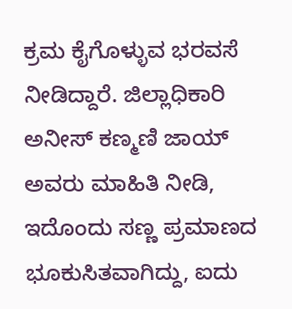ಕ್ರಮ ಕೈಗೊಳ್ಳುವ ಭರವಸೆ ನೀಡಿದ್ದಾರೆ. ಜಿಲ್ಲಾಧಿಕಾರಿ ಅನೀಸ್ ಕಣ್ಮಣಿ ಜಾಯ್ ಅವರು ಮಾಹಿತಿ ನೀಡಿ, ಇದೊಂದು ಸಣ್ಣ ಪ್ರಮಾಣದ ಭೂಕುಸಿತವಾಗಿದ್ದು, ಐದು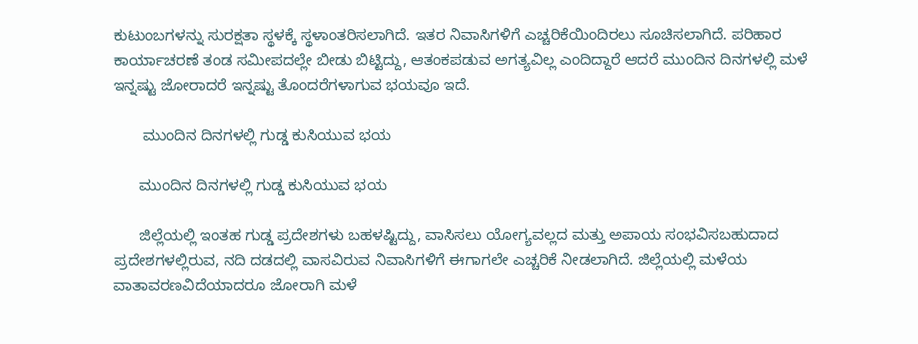ಕುಟುಂಬಗಳನ್ನು ಸುರಕ್ಷತಾ ಸ್ಥಳಕ್ಕೆ ಸ್ಥಳಾಂತರಿಸಲಾಗಿದೆ. ಇತರ ನಿವಾಸಿಗಳಿಗೆ ಎಚ್ಚರಿಕೆಯಿಂದಿರಲು ಸೂಚಿಸಲಾಗಿದೆ. ಪರಿಹಾರ ಕಾರ್ಯಾಚರಣೆ ತಂಡ ಸಮೀಪದಲ್ಲೇ ಬೀಡು ಬಿಟ್ಟಿದ್ದು, ಆತಂಕಪಡುವ ಅಗತ್ಯವಿಲ್ಲ ಎಂದಿದ್ದಾರೆ ಆದರೆ ಮುಂದಿನ ದಿನಗಳಲ್ಲಿ ಮಳೆ ಇನ್ನಷ್ಟು ಜೋರಾದರೆ ಇನ್ನಷ್ಟು ತೊಂದರೆಗಳಾಗುವ ಭಯವೂ ಇದೆ.

       ಮುಂದಿನ ದಿನಗಳಲ್ಲಿ ಗುಡ್ಡ ಕುಸಿಯುವ ಭಯ

      ಮುಂದಿನ ದಿನಗಳಲ್ಲಿ ಗುಡ್ಡ ಕುಸಿಯುವ ಭಯ

      ಜಿಲ್ಲೆಯಲ್ಲಿ ಇಂತಹ ಗುಡ್ಡ ಪ್ರದೇಶಗಳು ಬಹಳಷ್ಟಿದ್ದು, ವಾಸಿಸಲು ಯೋಗ್ಯವಲ್ಲದ ಮತ್ತು ಅಪಾಯ ಸಂಭವಿಸಬಹುದಾದ ಪ್ರದೇಶಗಳಲ್ಲಿರುವ, ನದಿ ದಡದಲ್ಲಿ ವಾಸವಿರುವ ನಿವಾಸಿಗಳಿಗೆ ಈಗಾಗಲೇ ಎಚ್ಚರಿಕೆ ನೀಡಲಾಗಿದೆ. ಜಿಲ್ಲೆಯಲ್ಲಿ ಮಳೆಯ ವಾತಾವರಣವಿದೆಯಾದರೂ ಜೋರಾಗಿ ಮಳೆ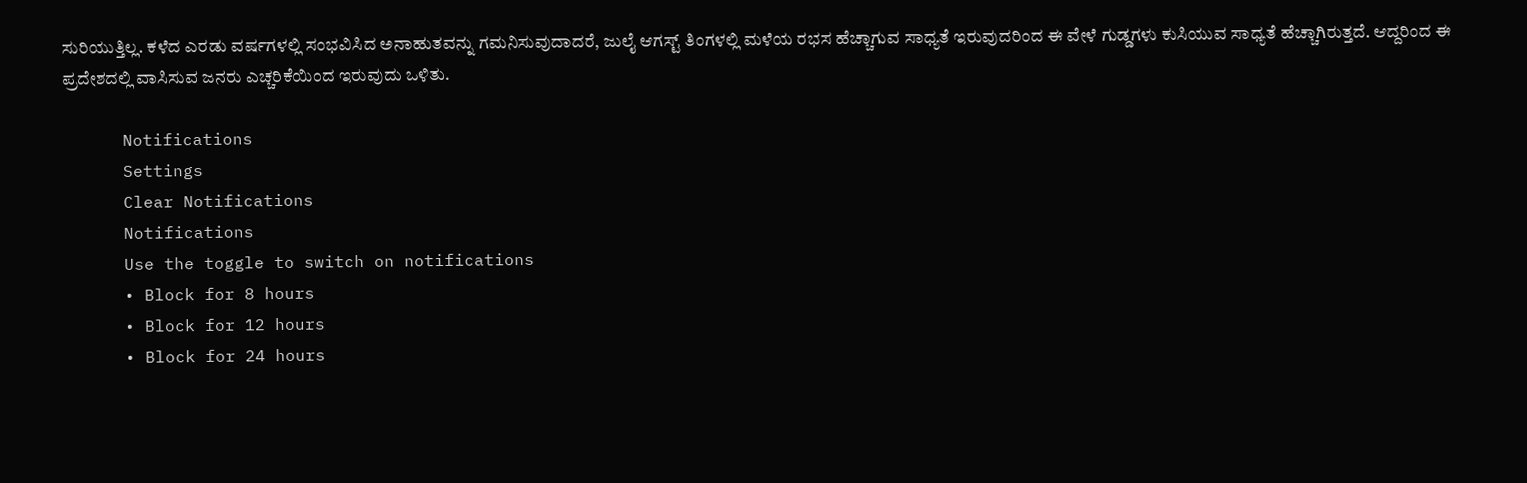ಸುರಿಯುತ್ತಿಲ್ಲ. ಕಳೆದ ಎರಡು ವರ್ಷಗಳಲ್ಲಿ ಸಂಭವಿಸಿದ ಅನಾಹುತವನ್ನು ಗಮನಿಸುವುದಾದರೆ, ಜುಲೈ ಆಗಸ್ಟ್ ತಿಂಗಳಲ್ಲಿ ಮಳೆಯ ರಭಸ ಹೆಚ್ಚಾಗುವ ಸಾಧ್ಯತೆ ಇರುವುದರಿಂದ ಈ ವೇಳೆ ಗುಡ್ಡಗಳು ಕುಸಿಯುವ ಸಾಧ್ಯತೆ ಹೆಚ್ಚಾಗಿರುತ್ತದೆ. ಆದ್ದರಿಂದ ಈ ಪ್ರದೇಶದಲ್ಲಿ ವಾಸಿಸುವ ಜನರು ಎಚ್ಚರಿಕೆಯಿಂದ ಇರುವುದು ಒಳಿತು.

      Notifications
      Settings
      Clear Notifications
      Notifications
      Use the toggle to switch on notifications
      • Block for 8 hours
      • Block for 12 hours
      • Block for 24 hours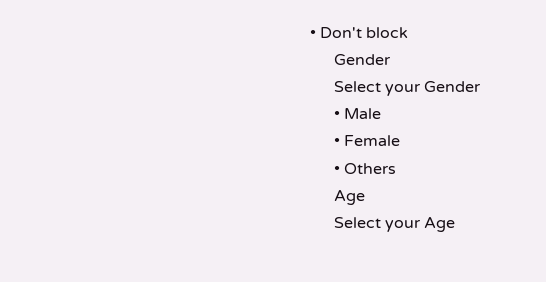• Don't block
      Gender
      Select your Gender
      • Male
      • Female
      • Others
      Age
      Select your Age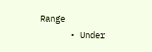Range
      • Under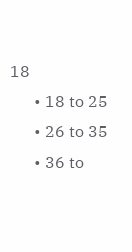18
      • 18 to 25
      • 26 to 35
      • 36 to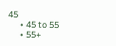45
      • 45 to 55
      • 55+